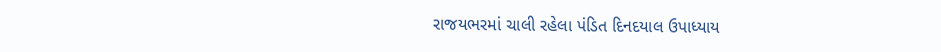રાજયભરમાં ચાલી રહેલા પંડિત દિનદયાલ ઉપાધ્યાય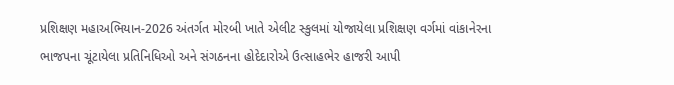પ્રશિક્ષણ મહાઅભિયાન-2026 અંતર્ગત મોરબી ખાતે એલીટ સ્કુલમાં યોજાયેલા પ્રશિક્ષણ વર્ગમાં વાંકાનેરના ભાજપના ચૂંટાયેલા પ્રતિનિધિઓ અને સંગઠનના હોદેદારોએ ઉત્સાહભેર હાજરી આપી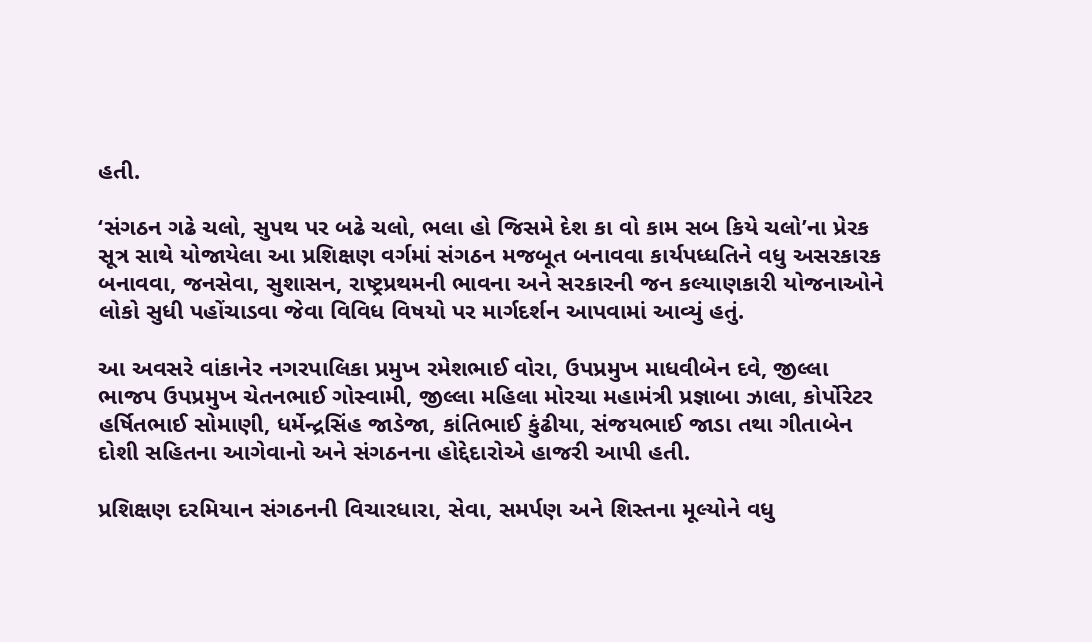હતી.

‘સંગઠન ગઢે ચલો, સુપથ પર બઢે ચલો, ભલા હો જિસમે દેશ કા વો કામ સબ કિયે ચલો’ના પ્રેરક સૂત્ર સાથે યોજાયેલા આ પ્રશિક્ષણ વર્ગમાં સંગઠન મજબૂત બનાવવા કાર્યપધ્ધતિને વધુ અસરકારક બનાવવા, જનસેવા, સુશાસન, રાષ્ટ્રપ્રથમની ભાવના અને સરકારની જન કલ્યાણકારી યોજનાઓને લોકો સુધી પહોંચાડવા જેવા વિવિધ વિષયો પર માર્ગદર્શન આપવામાં આવ્યું હતું.

આ અવસરે વાંકાનેર નગરપાલિકા પ્રમુખ રમેશભાઈ વોરા, ઉપપ્રમુખ માધવીબેન દવે, જીલ્લા ભાજપ ઉપપ્રમુખ ચેતનભાઈ ગોસ્વામી, જીલ્લા મહિલા મોરચા મહામંત્રી પ્રજ્ઞાબા ઝાલા, કોર્પોરેટર હર્ષિતભાઈ સોમાણી, ધર્મેન્દ્રસિંહ જાડેજા, કાંતિભાઈ કુંઢીયા, સંજયભાઈ જાડા તથા ગીતાબેન દોશી સહિતના આગેવાનો અને સંગઠનના હોદ્દેદારોએ હાજરી આપી હતી.

પ્રશિક્ષણ દરમિયાન સંગઠનની વિચારધારા, સેવા, સમર્પણ અને શિસ્તના મૂલ્યોને વધુ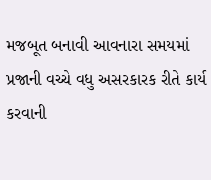મજબૂત બનાવી આવનારા સમયમાં પ્રજાની વચ્ચે વધુ અસરકારક રીતે કાર્ય કરવાની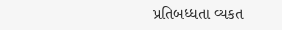પ્રતિબધ્ધતા વ્યકત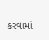કરવામાં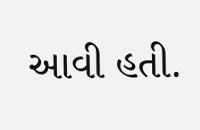આવી હતી.